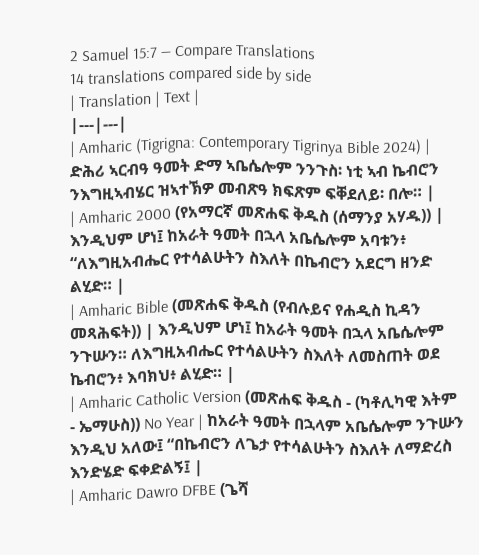2 Samuel 15:7 — Compare Translations
14 translations compared side by side
| Translation | Text |
|---|---|
| Amharic (Tigrigna: Contemporary Tigrinya Bible 2024) | ድሕሪ ኣርብዓ ዓመት ድማ ኣቤሴሎም ንንጉስ፡ ነቲ ኣብ ኬብሮን ንእግዚኣብሄር ዝኣተኽዎ መብጽዓ ክፍጽም ፍቐደለይ፡ በሎ። |
| Amharic 2000 (የአማርኛ መጽሐፍ ቅዱስ (ሰማንያ አሃዱ)) | እንዲህም ሆነ፤ ከአራት ዓመት በኋላ አቤሴሎም አባቱን፥ “ለእግዚአብሔር የተሳልሁትን ስእለት በኬብሮን አደርግ ዘንድ ልሂድ። |
| Amharic Bible (መጽሐፍ ቅዱስ (የብሉይና የሐዲስ ኪዳን መጻሕፍት)) | እንዲህም ሆነ፤ ከአራት ዓመት በኋላ አቤሴሎም ንጉሡን። ለእግዚአብሔር የተሳልሁትን ስእለት ለመስጠት ወደ ኬብሮን፥ እባክህ፥ ልሂድ። |
| Amharic Catholic Version (መጽሐፍ ቅዱስ - (ካቶሊካዊ እትም - ኤማሁስ)) No Year | ከአራት ዓመት በኋላም አቤሴሎም ንጉሡን እንዲህ አለው፤ “በኬብሮን ለጌታ የተሳልሁትን ስእለት ለማድረስ እንድሄድ ፍቀድልኝ፤ |
| Amharic Dawro DFBE (ጌሻ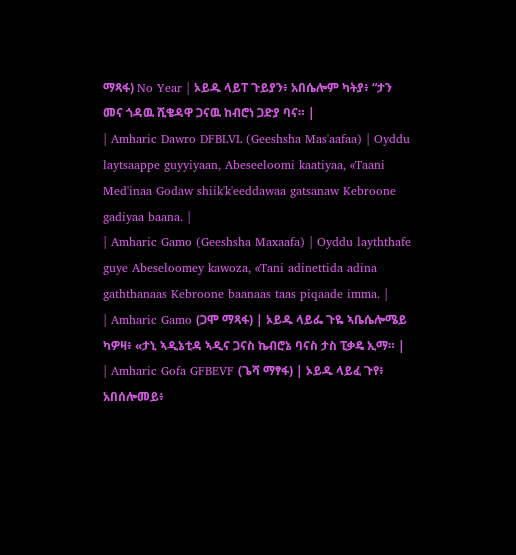ማጻፋ) No Year | ኦይዱ ላይፐ ጉይያን፥ አበሴሎም ካትያ፥ “ታን መና ጎዳዉ ሺቄዳዋ ጋናዉ ከብሮነ ጋድያ ባና። |
| Amharic Dawro DFBLVL (Geeshsha Mas'aafaa) | Oyddu laytsaappe guyyiyaan, Abeseeloomi kaatiyaa, «Taani Med'inaa Godaw shiik'k'eeddawaa gatsanaw Kebroone gadiyaa baana. |
| Amharic Gamo (Geeshsha Maxaafa) | Oyddu layththafe guye Abeseloomey kawoza, «Tani adinettida adina gaththanaas Kebroone baanaas taas piqaade imma. |
| Amharic Gamo (ጋሞ ማጻፋ) | ኦይዱ ላይፌ ጉዬ ኣቤሴሎሜይ ካዎዛ፥ «ታኒ ኣዲኔቲዳ ኣዲና ጋናስ ኬብሮኔ ባናስ ታስ ፒቃዴ ኢማ። |
| Amharic Gofa GFBEVF (ጌሻ ማፃፋ) | ኦይዱ ላይፈ ጉየ፥ አበሰሎመይ፥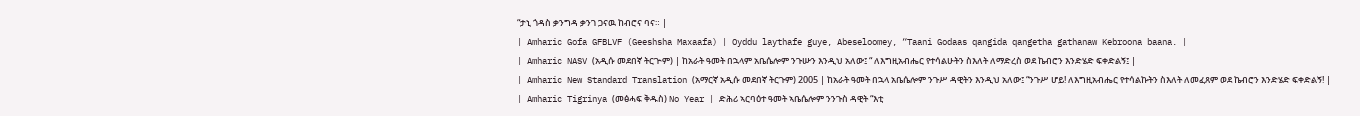“ታኒ ጎዳስ ቃንግዳ ቃንገ ጋናዉ ከብሮና ባና። |
| Amharic Gofa GFBLVF (Geeshsha Maxaafa) | Oyddu laythafe guye, Abeseloomey, “Taani Godaas qangida qangetha gathanaw Kebroona baana. |
| Amharic NASV (አዲሱ መደበኛ ትርጒም) | ከአራት ዓመት በኋላም አቤሴሎም ንጉሡን እንዲህ አለው፤ “ ለእግዚአብሔር የተሳልሁትን ስእለት ለማድረስ ወደ ኬብሮን እንድሄድ ፍቀድልኝ፤ |
| Amharic New Standard Translation (አማርኛ አዲሱ መደበኛ ትርጉም) 2005 | ከአራት ዓመት በኋላ አቤሴሎም ንጉሥ ዳዊትን እንዲህ አለው፤ “ንጉሥ ሆይ! ለእግዚአብሔር የተሳልኩትን ስእለት ለመፈጸም ወደ ኬብሮን እንድሄድ ፍቀድልኝ! |
| Amharic Tigrinya (መፅሓፍ ቅዱስ) No Year | ድሕሪ ኣርባዕተ ዓመት ኣቤሴሎም ንንጉስ ዳዊት “እቲ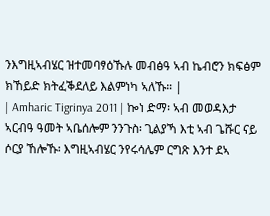ንእግዚኣብሄር ዝተመባፃዕኹሉ መብፅዓ ኣብ ኬብሮን ክፍፅም ክኸይድ ክትፈቕደለይ እልምነካ ኣለኹ። |
| Amharic Tigrinya 2011 | ኰነ ድማ፡ ኣብ መወዳእታ ኣርብዓ ዓመት ኣቤሰሎም ንንጉስ፡ ጊልያኻ እቲ ኣብ ጌሹር ናይ ሶርያ ኸሎኹ፡ እግዚኣብሄር ንየሩሳሌም ርግጽ እንተ ደኣ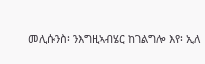መሊሱንስ፡ ንእግዚኣብሄር ከገልግሎ እየ፡ ኢለ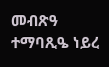መብጽዓ ተማባጺዔ ነይረ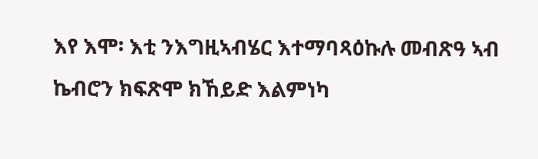እየ እሞ፡ እቲ ንእግዚኣብሄር እተማባጻዕኩሉ መብጽዓ ኣብ ኬብሮን ክፍጽሞ ክኸይድ እልምነካ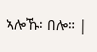ኣሎኹ፡ በሎ። |